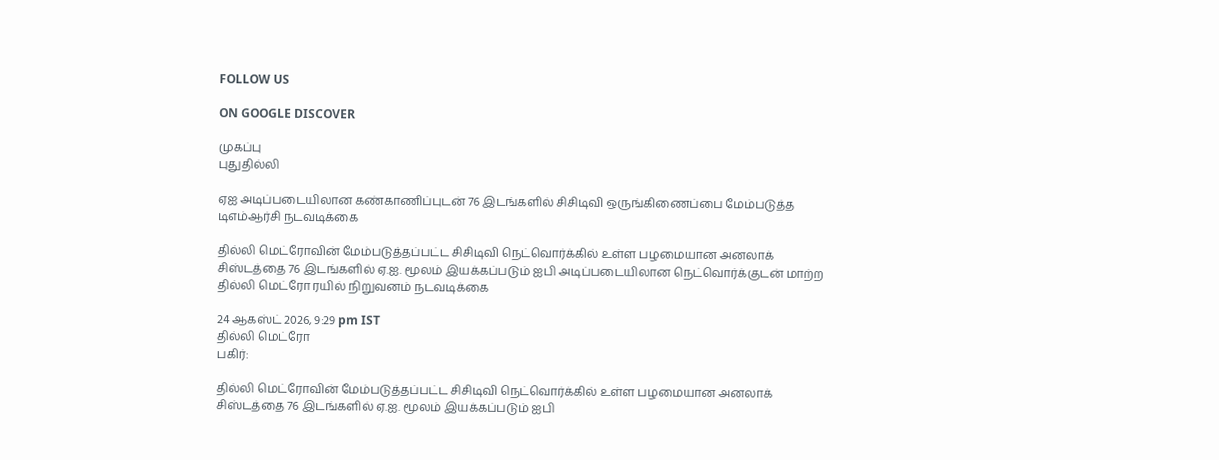FOLLOW US

ON GOOGLE DISCOVER

முகப்பு
புதுதில்லி

ஏஐ அடிப்படையிலான கண்காணிப்புடன் 76 இடங்களில் சிசிடிவி ஒருங்கிணைப்பை மேம்படுத்த டிஎம்ஆர்சி நடவடிக்கை

தில்லி மெட்ரோவின் மேம்படுத்தப்பட்ட சிசிடிவி நெட்வொர்க்கில் உள்ள பழமையான அனலாக் சிஸ்டத்தை 76 இடங்களில் ஏ.ஐ. மூலம் இயக்கப்படும் ஐபி அடிப்படையிலான நெட்வொர்க்குடன் மாற்ற தில்லி மெட்ரோ ரயில் நிறுவனம் நடவடிக்கை

24 ஆகஸ்ட் 2026, 9:29 pm IST
தில்லி மெட்ரோ
பகிர்:

தில்லி மெட்ரோவின் மேம்படுத்தப்பட்ட சிசிடிவி நெட்வொர்க்கில் உள்ள பழமையான அனலாக் சிஸ்டத்தை 76 இடங்களில் ஏ.ஐ. மூலம் இயக்கப்படும் ஐபி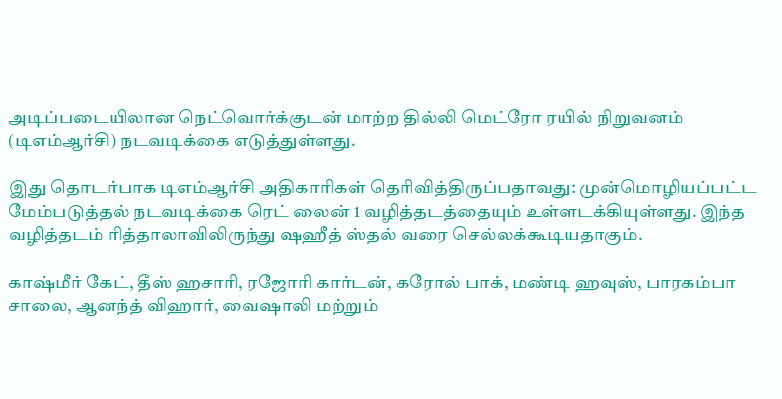அடிப்படையிலான நெட்வொர்க்குடன் மாற்ற தில்லி மெட்ரோ ரயில் நிறுவனம் (டிஎம்ஆர்சி) நடவடிக்கை எடுத்துள்ளது.

இது தொடர்பாக டிஎம்ஆர்சி அதிகாரிகள் தெரிவித்திருப்பதாவது: முன்மொழியப்பட்ட மேம்படுத்தல் நடவடிக்கை ரெட் லைன் 1 வழித்தடத்தையும் உள்ளடக்கியுள்ளது. இந்த வழித்தடம் ரித்தாலாவிலிருந்து ஷஹீத் ஸ்தல் வரை செல்லக்கூடியதாகும்.

காஷ்மீர் கேட், தீஸ் ஹசாரி, ரஜோரி கார்டன், கரோல் பாக், மண்டி ஹவுஸ், பாரகம்பா சாலை, ஆனந்த் விஹார், வைஷாலி மற்றும்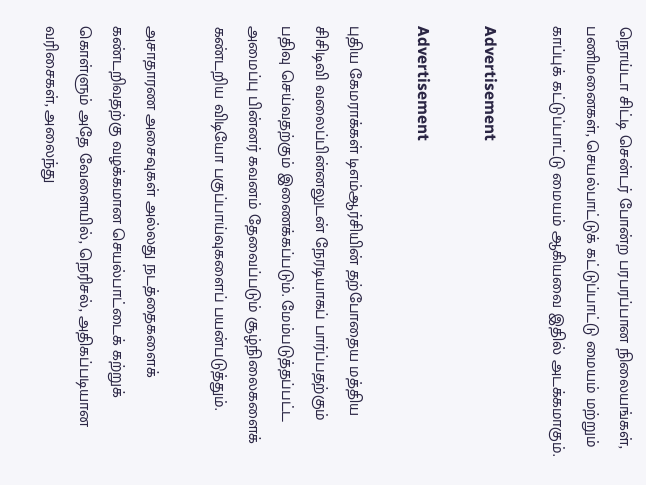நொய்டா சிட்டி சென்டர் போன்ற பரபரப்பான நிலையங்கள், பணிமனைகள், செயல்பாட்டுக் கட்டுப்பாட்டு மையம் மற்றும் காப்புக் கட்டுப்பாட்டு மையம் ஆகியவை இதில் அடக்கமாகும்.

Advertisement

Advertisement

புதிய கேமராக்கள் டிஎம்ஆர்சியின் தற்போதைய மத்திய சிசிடிவி வலைப்பின்னலுடன் நேரடியாகப் பார்ப்பதற்கும் பதிவு செய்வதற்கும் இணைக்கப்படும். மேம்படுத்தப்பட்ட அமைப்பு பின்னர் கவனம் தேவைப்படும் சூழ்நிலைகளைக் கண்டறிய விடியோ பகுப்பாய்வுகளைப் பயன்படுத்தும்.

அசாதாரண அசைவுகள் அல்லது நடத்தைகளைக் கண்டறிவதற்கு வழக்கமான செயல்பாட்டைக் கற்றுக் கொள்ளும் அதே வேளையில், நெரிசல், அதிகப்படியான வரிசைகள், அலைந்து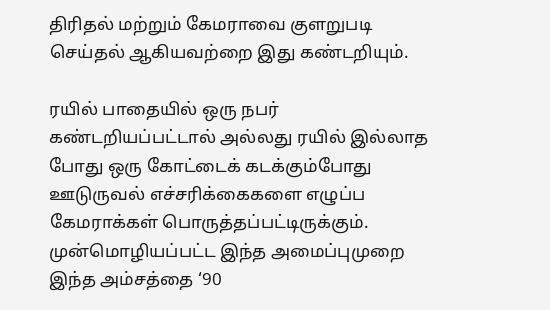திரிதல் மற்றும் கேமராவை குளறுபடி செய்தல் ஆகியவற்றை இது கண்டறியும்.

ரயில் பாதையில் ஒரு நபர் கண்டறியப்பட்டால் அல்லது ரயில் இல்லாத போது ஒரு கோட்டைக் கடக்கும்போது ஊடுருவல் எச்சரிக்கைகளை எழுப்ப கேமராக்கள் பொருத்தப்பட்டிருக்கும். முன்மொழியப்பட்ட இந்த அமைப்புமுறை இந்த அம்சத்தை ‘90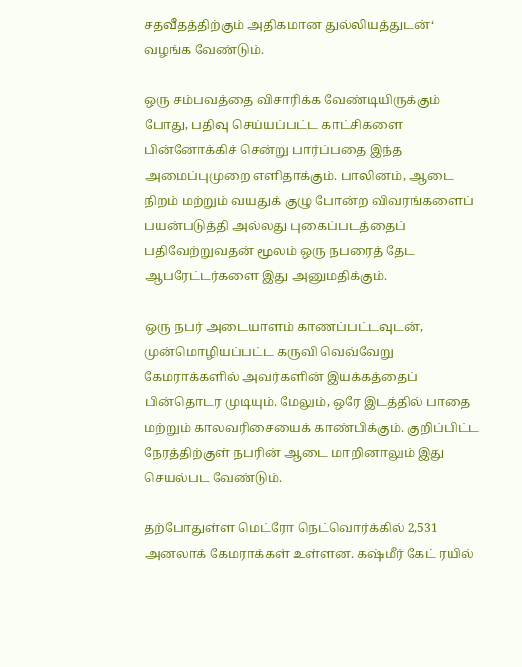சதவீதத்திற்கும் அதிகமான துல்லியத்துடன்‘ வழங்க வேண்டும்.

ஒரு சம்பவத்தை விசாரிக்க வேண்டியிருக்கும் போது, பதிவு செய்யப்பட்ட காட்சிகளை பின்னோக்கிச் சென்று பார்ப்பதை இந்த அமைப்புமுறை எளிதாக்கும். பாலினம், ஆடை நிறம் மற்றும் வயதுக் குழு போன்ற விவரங்களைப் பயன்படுத்தி அல்லது புகைப்படத்தைப் பதிவேற்றுவதன் மூலம் ஒரு நபரைத் தேட ஆபரேட்டர்களை இது அனுமதிக்கும்.

ஒரு நபர் அடையாளம் காணப்பட்டவுடன், முன்மொழியப்பட்ட கருவி வெவ்வேறு கேமராக்களில் அவர்களின் இயக்கத்தைப் பின்தொடர முடியும். மேலும், ஒரே இடத்தில் பாதை மற்றும் காலவரிசையைக் காண்பிக்கும். குறிப்பிட்ட நேரத்திற்குள் நபரின் ஆடை மாறினாலும் இது செயல்பட வேண்டும்.

தற்போதுள்ள மெட்ரோ நெட்வொர்க்கில் 2,531 அனலாக் கேமராக்கள் உள்ளன. கஷ்மீர் கேட் ரயில்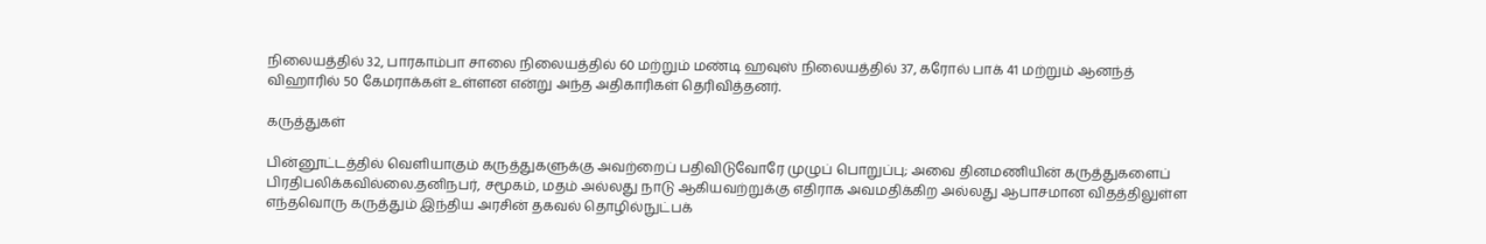நிலையத்தில் 32, பாரகாம்பா சாலை நிலையத்தில் 60 மற்றும் மண்டி ஹவுஸ் நிலையத்தில் 37, கரோல் பாக் 41 மற்றும் ஆனந்த் விஹாரில் 50 கேமராக்கள் உள்ளன என்று அந்த அதிகாரிகள் தெரிவித்தனர்.

கருத்துகள்

பின்னூட்டத்தில் வெளியாகும் கருத்துகளுக்கு அவற்றைப் பதிவிடுவோரே முழுப் பொறுப்பு; அவை தினமணியின் கருத்துகளைப் பிரதிபலிக்கவில்லை.தனிநபர், சமூகம், மதம் அல்லது நாடு ஆகியவற்றுக்கு எதிராக அவமதிக்கிற அல்லது ஆபாசமான விதத்திலுள்ள எந்தவொரு கருத்தும் இந்திய அரசின் தகவல் தொழில்நுட்பக்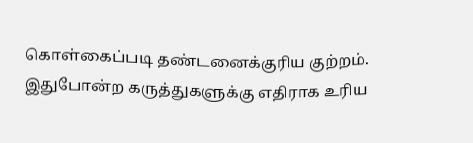கொள்கைப்படி தண்டனைக்குரிய குற்றம். இதுபோன்ற கருத்துகளுக்கு எதிராக உரிய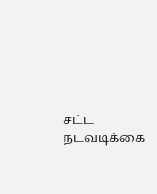சட்ட நடவடிக்கை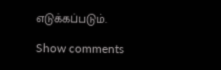எடுக்கப்படும்.

Show comments